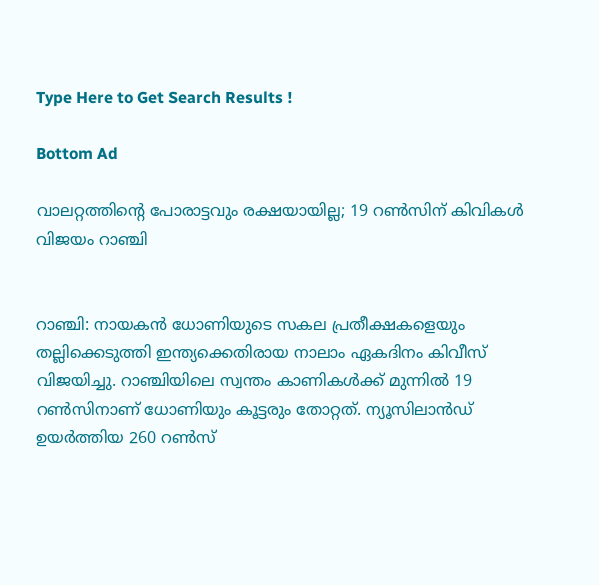Type Here to Get Search Results !

Bottom Ad

വാലറ്റത്തിന്റെ പോരാട്ടവും രക്ഷയായില്ല; 19 റണ്‍സിന് കിവികള്‍ വിജയം റാഞ്ചി


റാഞ്ചി: നായകന്‍ ധോണിയുടെ സകല പ്രതീക്ഷകളെയും തല്ലിക്കെടുത്തി ഇന്ത്യക്കെതിരായ നാലാം ഏകദിനം കിവീസ് വിജയിച്ചു. റാഞ്ചിയിലെ സ്വന്തം കാണികള്‍ക്ക് മുന്നില്‍ 19 റണ്‍സിനാണ് ധോണിയും കൂട്ടരും തോറ്റത്. ന്യൂസിലാന്‍ഡ് ഉയര്‍ത്തിയ 260 റണ്‍സ്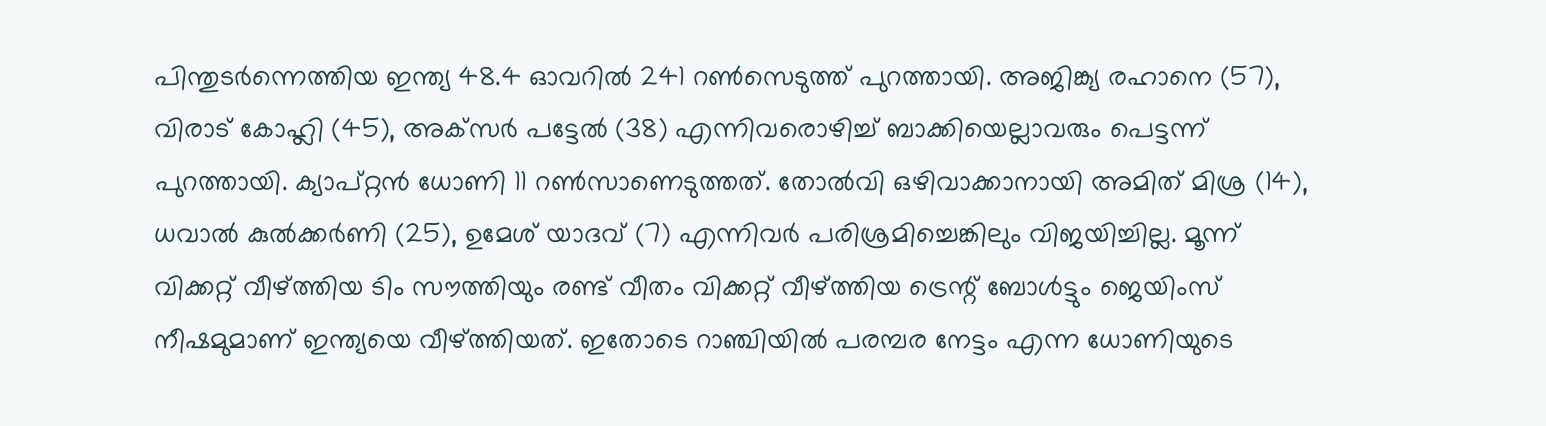പിന്തുടര്‍ന്നെത്തിയ ഇന്ത്യ 48.4 ഓവറില്‍ 241 റണ്‍സെടുത്ത് പുറത്തായി. അജിങ്ക്യ രഹാനെ (57), വിരാട് കോഹ്ലി (45), അക്‌സര്‍ പട്ടേല്‍ (38) എന്നിവരൊഴിച്ച് ബാക്കിയെല്ലാവരും പെട്ടന്ന് പുറത്തായി. ക്യാപ്റ്റന്‍ ധോണി 11 റണ്‍സാണെടുത്തത്. തോല്‍വി ഒഴിവാക്കാനായി അമിത് മിശ്ര (14), ധവാല്‍ കുല്‍ക്കര്‍ണി (25), ഉമേശ് യാദവ് (7) എന്നിവര്‍ പരിശ്രമിച്ചെങ്കിലും വിജയിച്ചില്ല. മൂന്ന് വിക്കറ്റ് വീഴ്ത്തിയ ടിം സൗത്തിയും രണ്ട് വീതം വിക്കറ്റ് വീഴ്ത്തിയ ട്രെന്റ് ബോള്‍ട്ടും ജെയിംസ് നീഷമുമാണ് ഇന്ത്യയെ വീഴ്ത്തിയത്. ഇതോടെ റാഞ്ചിയില്‍ പരമ്പര നേട്ടം എന്ന ധോണിയുടെ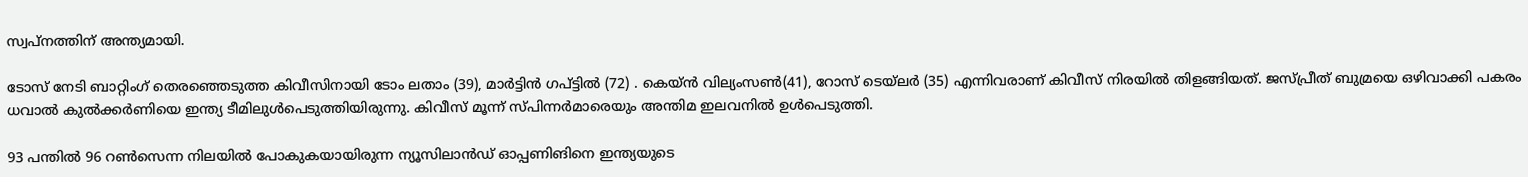സ്വപ്നത്തിന് അന്ത്യമായി.

ടോസ് നേടി ബാറ്റിംഗ് തെരഞ്ഞെടുത്ത കിവീസിനായി ടോം ലതാം (39), മാര്‍ട്ടിന്‍ ഗപ്ട്ടില്‍ (72) . കെയ്ന്‍ വില്യംസണ്‍(41), റോസ് ടെയ്‌ലര്‍ (35) എന്നിവരാണ് കിവീസ് നിരയില്‍ തിളങ്ങിയത്. ജസ്പ്രീത് ബുമ്രയെ ഒഴിവാക്കി പകരം ധവാല്‍ കുല്‍ക്കര്‍ണിയെ ഇന്ത്യ ടീമിലുള്‍പെടുത്തിയിരുന്നു. കിവീസ് മൂന്ന് സ്പിന്നര്‍മാരെയും അന്തിമ ഇലവനില്‍ ഉള്‍പെടുത്തി.

93 പന്തില്‍ 96 റണ്‍സെന്ന നിലയില്‍ പോകുകയായിരുന്ന ന്യൂസിലാന്‍ഡ് ഓപ്പണിങിനെ ഇന്ത്യയുടെ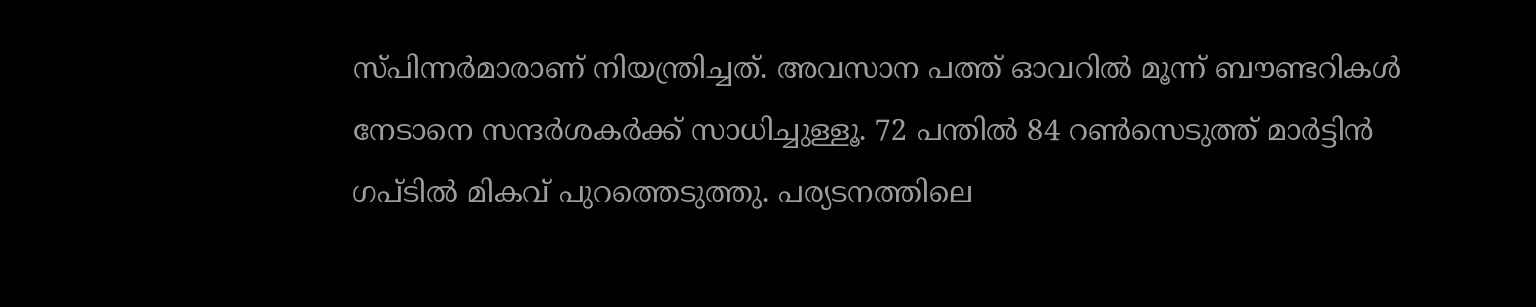സ്പിന്നര്‍മാരാണ് നിയന്ത്രിച്ചത്. അവസാന പത്ത് ഓവറില്‍ മൂന്ന് ബൗണ്ടറികള്‍ നേടാനെ സന്ദര്‍ശകര്‍ക്ക് സാധിച്ചുള്ളൂ. 72 പന്തില്‍ 84 റണ്‍സെടുത്ത് മാര്‍ട്ടിന്‍ ഗപ്ടില്‍ മികവ് പുറത്തെടുത്തു. പര്യടനത്തിലെ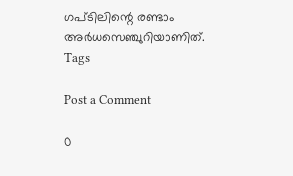ഗപ്ടിലിന്റെ രണ്ടാം അര്‍ധസെഞ്ചുറിയാണിത്.
Tags

Post a Comment

0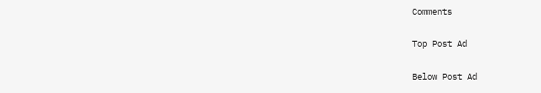Comments

Top Post Ad

Below Post Ad